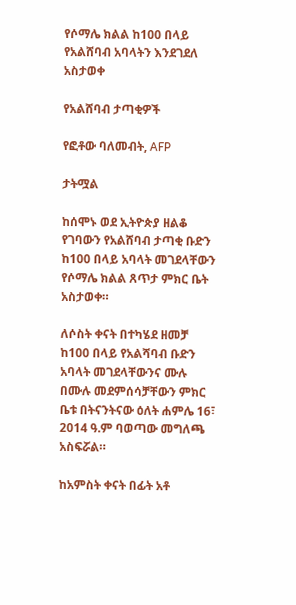የሶማሌ ክልል ከ100 በላይ የአልሸባብ አባላትን እንደገደለ አስታወቀ

የአልሸባብ ታጣቂዎች

የፎቶው ባለመብት, AFP

ታትሟል

ከሰሞኑ ወደ ኢትዮጵያ ዘልቆ የገባውን የአልሸባብ ታጣቂ ቡድን ከ100 በላይ አባላት መገደላቸውን የሶማሌ ክልል ጸጥታ ምክር ቤት አስታወቀ።

ለሶስት ቀናት በተካሄደ ዘመቻ ከ100 በላይ የአልሻባብ ቡድን አባላት መገደላቸውንና ሙሉ በሙሉ መደምሰሳቻቸውን ምክር ቤቱ በትናንትናው ዕለት ሐምሌ 16፣ 2014 ዓ.ም ባወጣው መግለጫ አስፍሯል።

ከአምስት ቀናት በፊት አቶ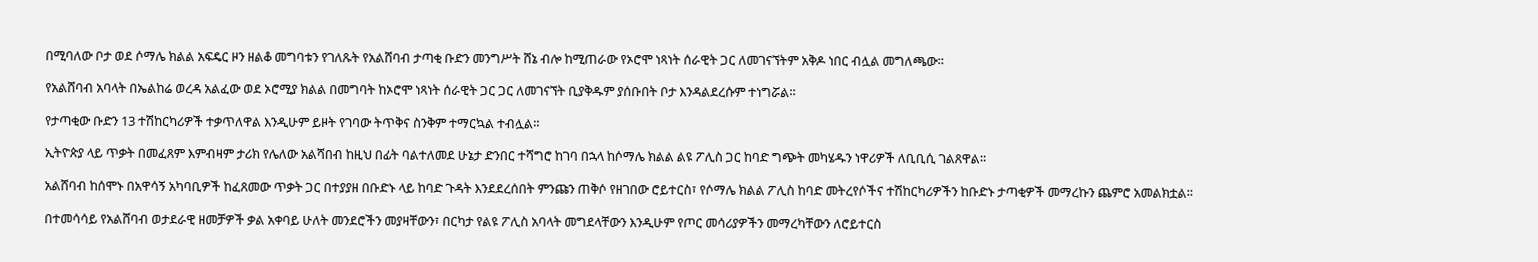በሚባለው ቦታ ወደ ሶማሌ ክልል አፍዴር ዞን ዘልቆ መግባቱን የገለጹት የአልሸባብ ታጣቂ ቡድን መንግሥት ሸኔ ብሎ ከሚጠራው የኦሮሞ ነጻነት ሰራዊት ጋር ለመገናኘትም አቅዶ ነበር ብሏል መግለጫው።

የአልሸባብ አባላት በኤልከሬ ወረዳ አልፈው ወደ ኦሮሚያ ክልል በመግባት ከኦሮሞ ነጻነት ሰራዊት ጋር ጋር ለመገናኘት ቢያቅዱም ያሰቡበት ቦታ እንዳልደረሱም ተነግሯል።

የታጣቂው ቡድን 13 ተሽከርካሪዎች ተቃጥለዋል እንዲሁም ይዞት የገባው ትጥቅና ስንቅም ተማርኳል ተብሏል።

ኢትዮጵያ ላይ ጥቃት በመፈጸም እምብዛም ታሪክ የሌለው አልሻበብ ከዚህ በፊት ባልተለመደ ሁኔታ ድንበር ተሻግሮ ከገባ በኋላ ከሶማሌ ክልል ልዩ ፖሊስ ጋር ከባድ ግጭት መካሄዱን ነዋሪዎች ለቢቢሲ ገልጸዋል።

አልሸባብ ከሰሞኑ በአዋሳኝ አካባቢዎች ከፈጸመው ጥቃት ጋር በተያያዘ በቡድኑ ላይ ከባድ ጉዳት እንደደረሰበት ምንጩን ጠቅሶ የዘገበው ሮይተርስ፣ የሶማሌ ክልል ፖሊስ ከባድ መትረየሶችና ተሽከርካሪዎችን ከቡድኑ ታጣቂዎች መማረኩን ጨምሮ አመልክቷል።

በተመሳሳይ የአልሸባብ ወታደራዊ ዘመቻዎች ቃል አቀባይ ሁለት መንደሮችን መያዛቸውን፣ በርካታ የልዩ ፖሊስ አባላት መግደላቸውን እንዲሁም የጦር መሳሪያዎችን መማረካቸውን ለሮይተርስ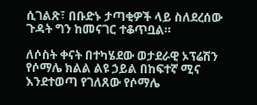ሲገልጽ፣ በቡድኑ ታጣቂዎች ላይ ስለደረሰው ጉዳት ግን ከመናገር ተቆጥቧል።

ለሶስት ቀናት በተካሄደው ወታደራዊ ኦፕሬሽን የሶማሌ ክልል ልዩ ኃይል በከፍተኛ ሚና እንደተወጣ የገለጸው የሶማሌ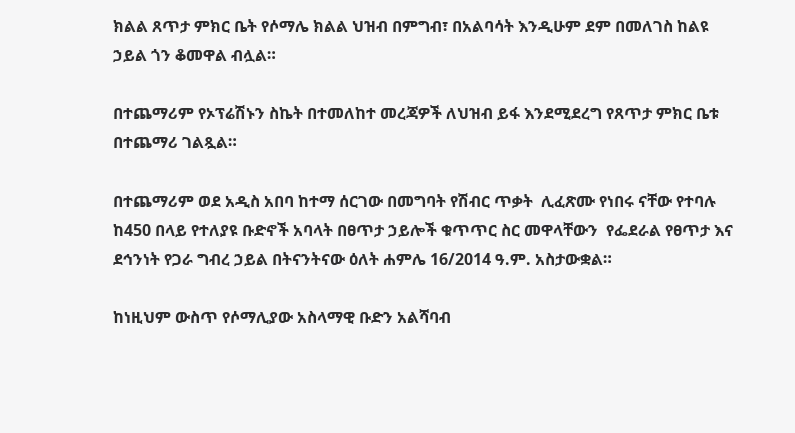ክልል ጸጥታ ምክር ቤት የሶማሌ ክልል ህዝብ በምግብ፣ በአልባሳት እንዲሁም ደም በመለገስ ከልዩ ኃይል ጎን ቆመዋል ብሏል።

በተጨማሪም የኦፕሬሽኑን ስኬት በተመለከተ መረጃዎች ለህዝብ ይፋ እንደሚደረግ የጸጥታ ምክር ቤቱ በተጨማሪ ገልጿል።

በተጨማሪም ወደ አዲስ አበባ ከተማ ሰርገው በመግባት የሽብር ጥቃት  ሊፈጽሙ የነበሩ ናቸው የተባሉ ከ450 በላይ የተለያዩ ቡድኖች አባላት በፀጥታ ኃይሎች ቁጥጥር ስር መዋላቸውን  የፌደራል የፀጥታ እና ደኅንነት የጋራ ግብረ ኃይል በትናንትናው ዕለት ሐምሌ 16/2014 ዓ.ም. አስታውቋል።

ከነዚህም ውስጥ የሶማሊያው አስላማዊ ቡድን አልሻባብ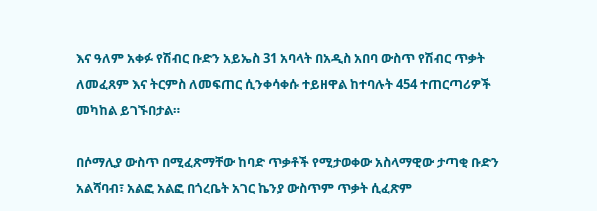እና ዓለም አቀፉ የሽብር ቡድን አይኤስ 31 አባላት በአዲስ አበባ ውስጥ የሽብር ጥቃት ለመፈጸም እና ትርምስ ለመፍጠር ሲንቀሳቀሱ ተይዘዋል ከተባሉት 454 ተጠርጣሪዎች መካከል ይገኙበታል።

በሶማሊያ ውስጥ በሚፈጽማቸው ከባድ ጥቃቶች የሚታወቀው አስላማዊው ታጣቂ ቡድን አልሻባብ፣ አልፎ አልፎ በጎረቤት አገር ኬንያ ውስጥም ጥቃት ሲፈጽም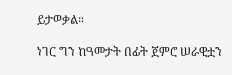ይታወቃል።

ነገር ግን ከዓመታት በፊት ጀምሮ ሠራዊቷን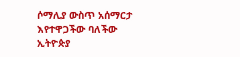ሶማሊያ ውስጥ አሰማርታ እየተዋጋችው ባለችው ኢትዮጵያ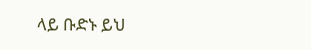ላይ ቡድኑ ይህ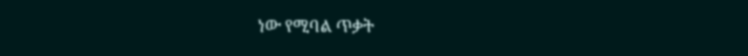ነው የሚባል ጥቃት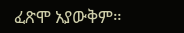ፈጽሞ አያውቅም።